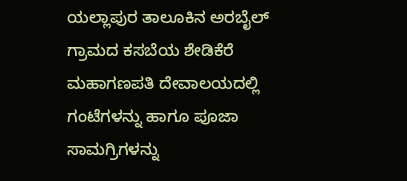ಯಲ್ಲಾಪುರ ತಾಲೂಕಿನ ಅರಬೈಲ್ ಗ್ರಾಮದ ಕಸಬೆಯ ಶೇಡಿಕೆರೆ ಮಹಾಗಣಪತಿ ದೇವಾಲಯದಲ್ಲಿ ಗಂಟೆಗಳನ್ನು ಹಾಗೂ ಪೂಜಾ ಸಾಮಗ್ರಿಗಳನ್ನು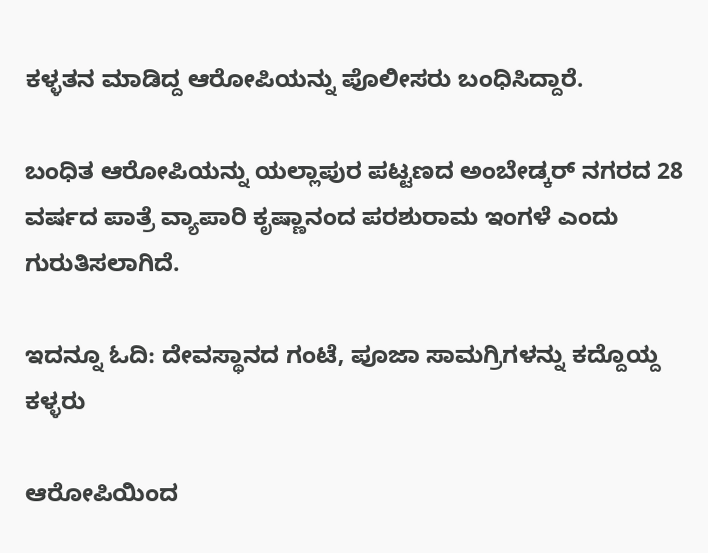ಕಳ್ಳತನ ಮಾಡಿದ್ದ ಆರೋಪಿಯನ್ನು ಪೊಲೀಸರು ಬಂಧಿಸಿದ್ದಾರೆ.

ಬಂಧಿತ ಆರೋಪಿಯನ್ನು ಯಲ್ಲಾಪುರ ಪಟ್ಟಣದ ಅಂಬೇಡ್ಕರ್ ನಗರದ 28 ವರ್ಷದ ಪಾತ್ರೆ ವ್ಯಾಪಾರಿ ಕೃಷ್ಣಾನಂದ ಪರಶುರಾಮ ಇಂಗಳೆ ಎಂದು ಗುರುತಿಸಲಾಗಿದೆ.

ಇದನ್ನೂ ಓದಿ: ದೇವಸ್ಥಾನದ ಗಂಟೆ, ಪೂಜಾ ಸಾಮಗ್ರಿಗಳನ್ನು ಕದ್ದೊಯ್ದ ಕಳ್ಳರು

ಆರೋಪಿಯಿಂದ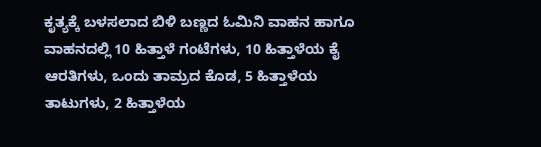ಕೃತ್ಯಕ್ಕೆ ಬಳಸಲಾದ ಬಿಳಿ ಬಣ್ಣದ ಓಮಿನಿ ವಾಹನ ಹಾಗೂ ವಾಹನದಲ್ಲಿ 10 ಹಿತ್ತಾಳೆ ಗಂಟೆಗಳು, 10 ಹಿತ್ತಾಳೆಯ ಕೈ ಆರತಿಗಳು, ಒಂದು ತಾಮ್ರದ ಕೊಡ, 5 ಹಿತ್ತಾಳೆಯ ತಾಟುಗಳು, 2 ಹಿತ್ತಾಳೆಯ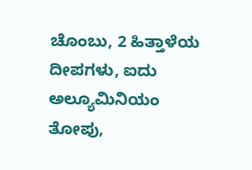ಚೊಂಬು, 2 ಹಿತ್ತಾಳೆಯ ದೀಪಗಳು, ಐದು ಅಲ್ಯೂಮಿನಿಯಂ ತೋಪು,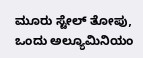ಮೂರು ಸ್ಟೇಲ್ ತೋಪು, ಒಂದು ಅಲ್ಯೂಮಿನಿಯಂ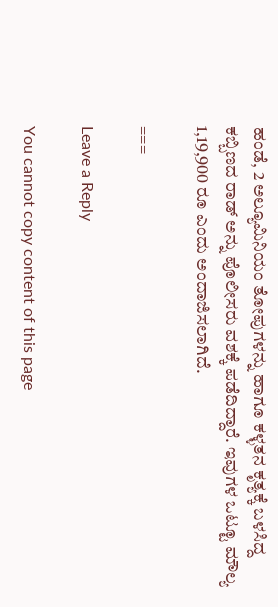ಹಂಡೆ, 2 ಅಲ್ಯೂಮಿನಿಯಂ ತೋಪುಗಳನ್ನು ಹಾಗೂ ಕಳ್ಳತನ ಕೃತ್ಯಕ್ಕೆ ಬಳಸಿದ್ದ ಕಬ್ಬಿಣದ ರಾಡ್ ಅನ್ನು ಪೊಲೀಸರು ವಶಕ್ಕೆ ಪಡೆದಿದ್ದಾರೆ. ಇವುಗಳ ಒಟ್ಟೂ ಮೌಲ್ಯ 1,19,900 ರೂ ಎಂದು ಅಂದಾಜಿಸಲಾಗಿದೆ.

===

Leave a Reply

You cannot copy content of this page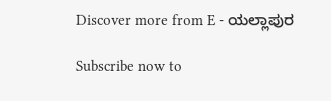Discover more from E - ಯಲ್ಲಾಪುರ

Subscribe now to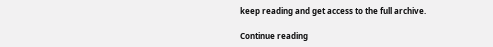keep reading and get access to the full archive.

Continue reading